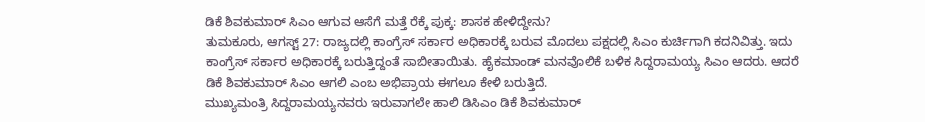ಡಿಕೆ ಶಿವಕುಮಾರ್ ಸಿಎಂ ಆಗುವ ಆಸೆಗೆ ಮತ್ತೆ ರೆಕ್ಕೆ ಪುಕ್ಕ: ಶಾಸಕ ಹೇಳಿದ್ದೇನು?
ತುಮಕೂರು, ಆಗಸ್ಟ್ 27: ರಾಜ್ಯದಲ್ಲಿ ಕಾಂಗ್ರೆಸ್ ಸರ್ಕಾರ ಅಧಿಕಾರಕ್ಕೆ ಬರುವ ಮೊದಲು ಪಕ್ಷದಲ್ಲಿ ಸಿಎಂ ಕುರ್ಚಿಗಾಗಿ ಕದನಿವಿತ್ತು. ಇದು ಕಾಂಗ್ರೆಸ್ ಸರ್ಕಾರ ಅಧಿಕಾರಕ್ಕೆ ಬರುತ್ತಿದ್ದಂತೆ ಸಾಬೀತಾಯಿತು. ಹೈಕಮಾಂಡ್ ಮನವೊಲಿಕೆ ಬಳಿಕ ಸಿದ್ದರಾಮಯ್ಯ ಸಿಎಂ ಆದರು. ಆದರೆ ಡಿಕೆ ಶಿವಕುಮಾರ್ ಸಿಎಂ ಆಗಲಿ ಎಂಬ ಅಭಿಪ್ರಾಯ ಈಗಲೂ ಕೇಳಿ ಬರುತ್ತಿದೆ.
ಮುಖ್ಯಮಂತ್ರಿ ಸಿದ್ದರಾಮಯ್ಯನವರು ಇರುವಾಗಲೇ ಹಾಲಿ ಡಿಸಿಎಂ ಡಿಕೆ ಶಿವಕುಮಾರ್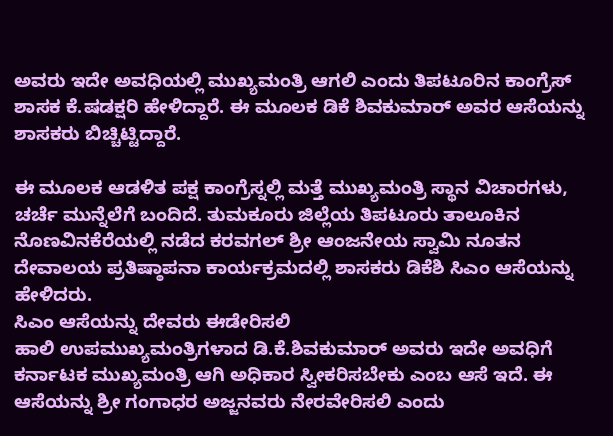ಅವರು ಇದೇ ಅವಧಿಯಲ್ಲಿ ಮುಖ್ಯಮಂತ್ರಿ ಆಗಲಿ ಎಂದು ತಿಪಟೂರಿನ ಕಾಂಗ್ರೆಸ್ ಶಾಸಕ ಕೆ.ಷಡಕ್ಷರಿ ಹೇಳಿದ್ದಾರೆ. ಈ ಮೂಲಕ ಡಿಕೆ ಶಿವಕುಮಾರ್ ಅವರ ಆಸೆಯನ್ನು ಶಾಸಕರು ಬಿಚ್ಚಿಟ್ಟಿದ್ದಾರೆ.

ಈ ಮೂಲಕ ಆಡಳಿತ ಪಕ್ಷ ಕಾಂಗ್ರೆಸ್ನಲ್ಲಿ ಮತ್ತೆ ಮುಖ್ಯಮಂತ್ರಿ ಸ್ಥಾನ ವಿಚಾರಗಳು, ಚರ್ಚೆ ಮುನ್ನೆಲೆಗೆ ಬಂದಿದೆ. ತುಮಕೂರು ಜಿಲ್ಲೆಯ ತಿಪಟೂರು ತಾಲೂಕಿನ ನೊಣವಿನಕೆರೆಯಲ್ಲಿ ನಡೆದ ಕರವಗಲ್ ಶ್ರೀ ಆಂಜನೇಯ ಸ್ವಾಮಿ ನೂತನ ದೇವಾಲಯ ಪ್ರತಿಷ್ಠಾಪನಾ ಕಾರ್ಯಕ್ರಮದಲ್ಲಿ ಶಾಸಕರು ಡಿಕೆಶಿ ಸಿಎಂ ಆಸೆಯನ್ನು ಹೇಳಿದರು.
ಸಿಎಂ ಆಸೆಯನ್ನು ದೇವರು ಈಡೇರಿಸಲಿ
ಹಾಲಿ ಉಪಮುಖ್ಯಮಂತ್ರಿಗಳಾದ ಡಿ.ಕೆ.ಶಿವಕುಮಾರ್ ಅವರು ಇದೇ ಅವಧಿಗೆ ಕರ್ನಾಟಕ ಮುಖ್ಯಮಂತ್ರಿ ಆಗಿ ಅಧಿಕಾರ ಸ್ವೀಕರಿಸಬೇಕು ಎಂಬ ಆಸೆ ಇದೆ. ಈ ಆಸೆಯನ್ನು ಶ್ರೀ ಗಂಗಾಧರ ಅಜ್ಜನವರು ನೇರವೇರಿಸಲಿ ಎಂದು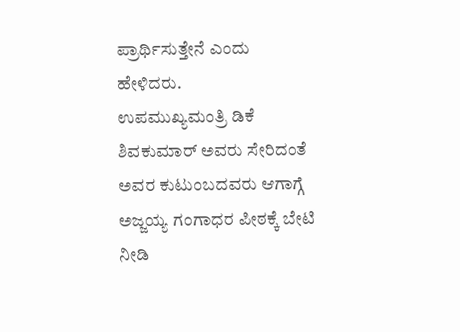ಪ್ರಾರ್ಥಿಸುತ್ತೇನೆ ಎಂದು ಹೇಳಿದರು.
ಉಪಮುಖ್ಯಮಂತ್ರಿ ಡಿಕೆ ಶಿವಕುಮಾರ್ ಅವರು ಸೇರಿದಂತೆ ಅವರ ಕುಟುಂಬದವರು ಆಗಾಗ್ಗೆ ಅಜ್ಜಯ್ಯ ಗಂಗಾಧರ ಪೀಠಕ್ಕೆ ಬೇಟಿ ನೀಡಿ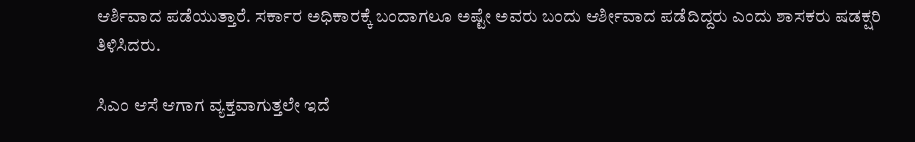ಆರ್ಶಿವಾದ ಪಡೆಯುತ್ತಾರೆ. ಸರ್ಕಾರ ಅಧಿಕಾರಕ್ಕೆ ಬಂದಾಗಲೂ ಅಷ್ಟೇ ಅವರು ಬಂದು ಆರ್ಶೀವಾದ ಪಡೆದಿದ್ದರು ಎಂದು ಶಾಸಕರು ಷಡಕ್ಷರಿ ತಿಳಿಸಿದರು.

ಸಿಎಂ ಆಸೆ ಆಗಾಗ ವ್ಯಕ್ತವಾಗುತ್ತಲೇ ಇದೆ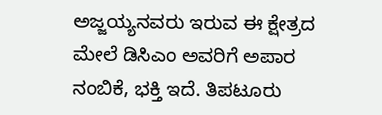ಅಜ್ಜಯ್ಯನವರು ಇರುವ ಈ ಕ್ಷೇತ್ರದ ಮೇಲೆ ಡಿಸಿಎಂ ಅವರಿಗೆ ಅಪಾರ ನಂಬಿಕೆ, ಭಕ್ತಿ ಇದೆ. ತಿಪಟೂರು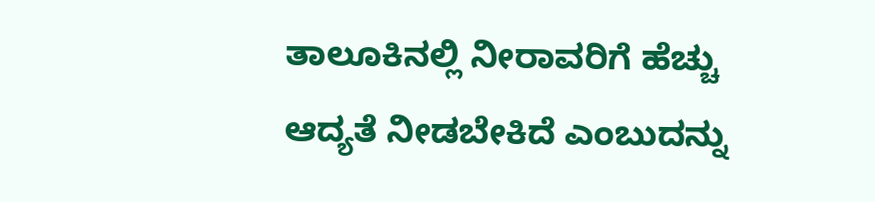ತಾಲೂಕಿನಲ್ಲಿ ನೀರಾವರಿಗೆ ಹೆಚ್ಚು ಆದ್ಯತೆ ನೀಡಬೇಕಿದೆ ಎಂಬುದನ್ನು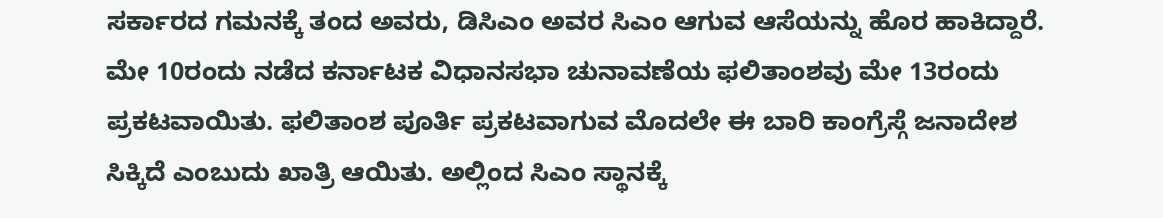ಸರ್ಕಾರದ ಗಮನಕ್ಕೆ ತಂದ ಅವರು, ಡಿಸಿಎಂ ಅವರ ಸಿಎಂ ಆಗುವ ಆಸೆಯನ್ನು ಹೊರ ಹಾಕಿದ್ದಾರೆ.
ಮೇ 10ರಂದು ನಡೆದ ಕರ್ನಾಟಕ ವಿಧಾನಸಭಾ ಚುನಾವಣೆಯ ಫಲಿತಾಂಶವು ಮೇ 13ರಂದು ಪ್ರಕಟವಾಯಿತು. ಫಲಿತಾಂಶ ಪೂರ್ತಿ ಪ್ರಕಟವಾಗುವ ಮೊದಲೇ ಈ ಬಾರಿ ಕಾಂಗ್ರೆಸ್ಗೆ ಜನಾದೇಶ ಸಿಕ್ಕಿದೆ ಎಂಬುದು ಖಾತ್ರಿ ಆಯಿತು. ಅಲ್ಲಿಂದ ಸಿಎಂ ಸ್ಥಾನಕ್ಕೆ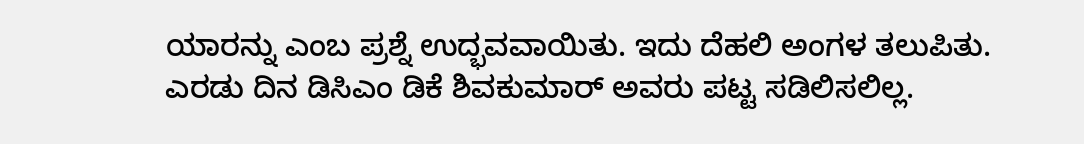ಯಾರನ್ನು ಎಂಬ ಪ್ರಶ್ನೆ ಉದ್ಭವವಾಯಿತು. ಇದು ದೆಹಲಿ ಅಂಗಳ ತಲುಪಿತು. ಎರಡು ದಿನ ಡಿಸಿಎಂ ಡಿಕೆ ಶಿವಕುಮಾರ್ ಅವರು ಪಟ್ಟ ಸಡಿಲಿಸಲಿಲ್ಲ.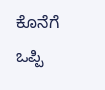ಕೊನೆಗೆ ಒಪ್ಪಿ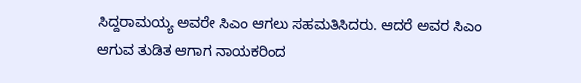ಸಿದ್ದರಾಮಯ್ಯ ಅವರೇ ಸಿಎಂ ಆಗಲು ಸಹಮತಿಸಿದರು. ಆದರೆ ಅವರ ಸಿಎಂ ಆಗುವ ತುಡಿತ ಆಗಾಗ ನಾಯಕರಿಂದ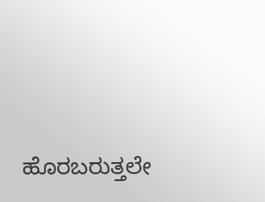ಹೊರಬರುತ್ತಲೇ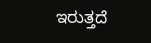ಇರುತ್ತದೆ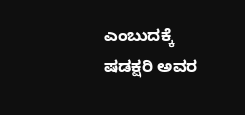ಎಂಬುದಕ್ಕೆ ಷಡಕ್ಷರಿ ಅವರ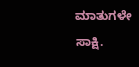ಮಾತುಗಳೇ ಸಾಕ್ಷಿ.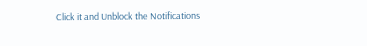Click it and Unblock the Notifications